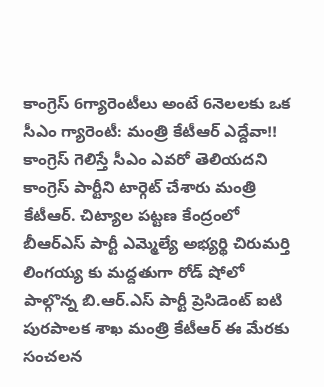కాంగ్రెస్ 6గ్యారెంటీలు అంటే 6నెలలకు ఒక సీఎం గ్యారెంటీ: మంత్రి కేటీఆర్ ఎద్దేవా!!
కాంగ్రెస్ గెలిస్తే సీఎం ఎవరో తెలియదని కాంగ్రెస్ పార్టీని టార్గెట్ చేశారు మంత్రి కేటీఆర్. చిట్యాల పట్టణ కేంద్రంలో బీఆర్ఎస్ పార్టీ ఎమ్మెల్యే అభ్యర్థి చిరుమర్తి లింగయ్య కు మద్దతుగా రోడ్ షోలో పాల్గొన్న బి.ఆర్.ఎస్ పార్టీ ప్రెసిడెంట్ ఐటి పురపాలక శాఖ మంత్రి కేటీఆర్ ఈ మేరకు సంచలన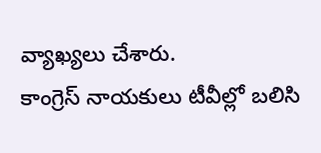వ్యాఖ్యలు చేశారు.
కాంగ్రెస్ నాయకులు టీవీల్లో బలిసి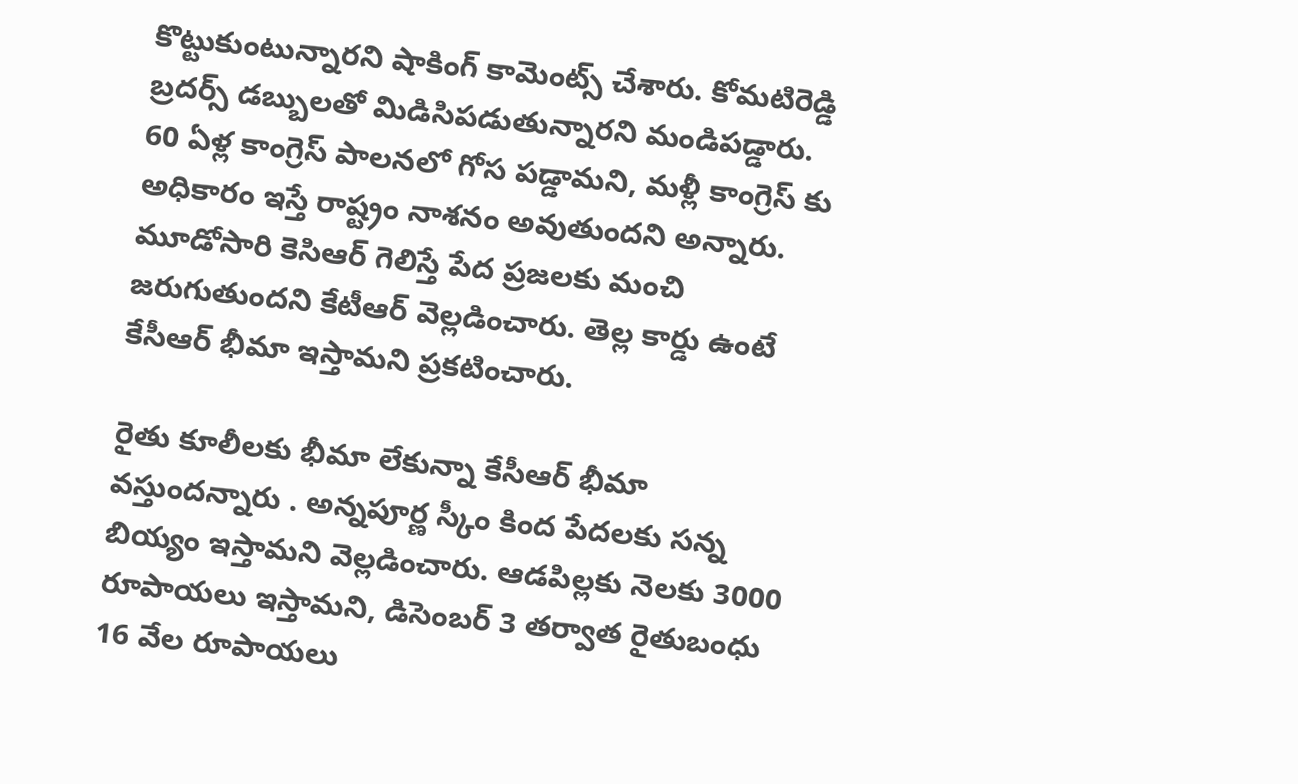కొట్టుకుంటున్నారని షాకింగ్ కామెంట్స్ చేశారు. కోమటిరెడ్డి బ్రదర్స్ డబ్బులతో మిడిసిపడుతున్నారని మండిపడ్డారు. 60 ఏళ్ల కాంగ్రెస్ పాలనలో గోస పడ్డామని, మళ్లీ కాంగ్రెస్ కు అధికారం ఇస్తే రాష్ట్రం నాశనం అవుతుందని అన్నారు. మూడోసారి కెసిఆర్ గెలిస్తే పేద ప్రజలకు మంచి జరుగుతుందని కేటీఆర్ వెల్లడించారు. తెల్ల కార్డు ఉంటే కేసీఆర్ భీమా ఇస్తామని ప్రకటించారు.

రైతు కూలీలకు భీమా లేకున్నా కేసీఆర్ భీమా వస్తుందన్నారు . అన్నపూర్ణ స్కీం కింద పేదలకు సన్న బియ్యం ఇస్తామని వెల్లడించారు. ఆడపిల్లకు నెలకు 3000 రూపాయలు ఇస్తామని, డిసెంబర్ 3 తర్వాత రైతుబంధు 16 వేల రూపాయలు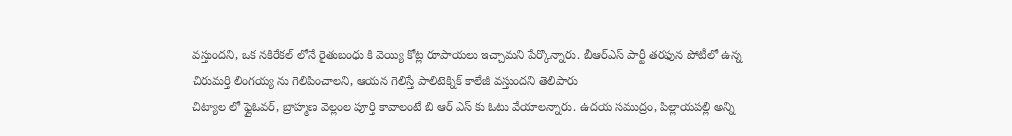వస్తుందని, ఒక నకిరేకల్ లోనే రైతుబంధు కి వెయ్యి కోట్ల రూపాయలు ఇచ్చామని పేర్కొన్నారు. బీఆర్ఎస్ పార్టీ తరఫున పోటీలో ఉన్న చిరుమర్తి లింగయ్య ను గెలిపించాలని, ఆయన గెలిస్తే పాలిటెక్నిక్ కాలేజీ వస్తుందని తెలిపారు
చిట్యాల లో ఫ్లైఓవర్, బ్రాహ్మణ వెల్లంల పూర్తి కావాలంటే బి ఆర్ ఎస్ కు ఓటు వేయాలన్నారు. ఉదయ సముద్రం, పిల్లాయపల్లి అన్ని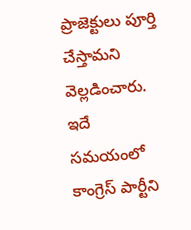ప్రాజెక్టులు పూర్తి చేస్తామని వెల్లడించారు. ఇదే సమయంలో కాంగ్రెస్ పార్టీని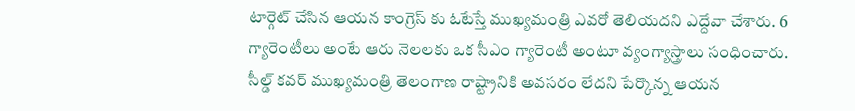టార్గెట్ చేసిన ఆయన కాంగ్రెస్ కు ఓటేస్తే ముఖ్యమంత్రి ఎవరో తెలియదని ఎద్దేవా చేశారు. 6 గ్యారెంటీలు అంటే ఆరు నెలలకు ఒక సీఎం గ్యారెంటీ అంటూ వ్యంగ్యాస్త్రాలు సంధించారు.
సీల్డ్ కవర్ ముఖ్యమంత్రి తెలంగాణ రాష్ట్రానికి అవసరం లేదని పేర్కొన్న ఆయన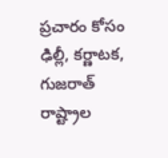ప్రచారం కోసం ఢిల్లీ, కర్ణాటక, గుజరాత్ రాష్ట్రాల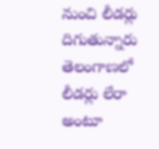నుంచి లీడర్లు దిగుతున్నారు తెలంగాణలో లీడర్లు లేరా అంటూ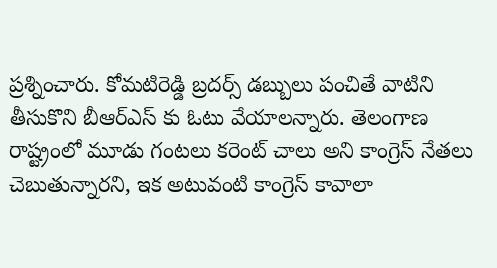ప్రశ్నించారు. కోమటిరెడ్డి బ్రదర్స్ డబ్బులు పంచితే వాటిని తీసుకొని బీఆర్ఎస్ కు ఓటు వేయాలన్నారు. తెలంగాణ రాష్ట్రంలో మూడు గంటలు కరెంట్ చాలు అని కాంగ్రెస్ నేతలు చెబుతున్నారని, ఇక అటువంటి కాంగ్రెస్ కావాలా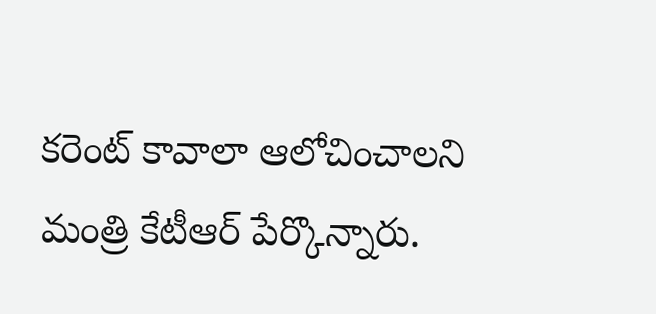కరెంట్ కావాలా ఆలోచించాలని మంత్రి కేటీఆర్ పేర్కొన్నారు.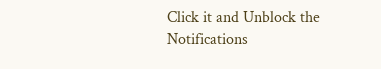Click it and Unblock the Notifications